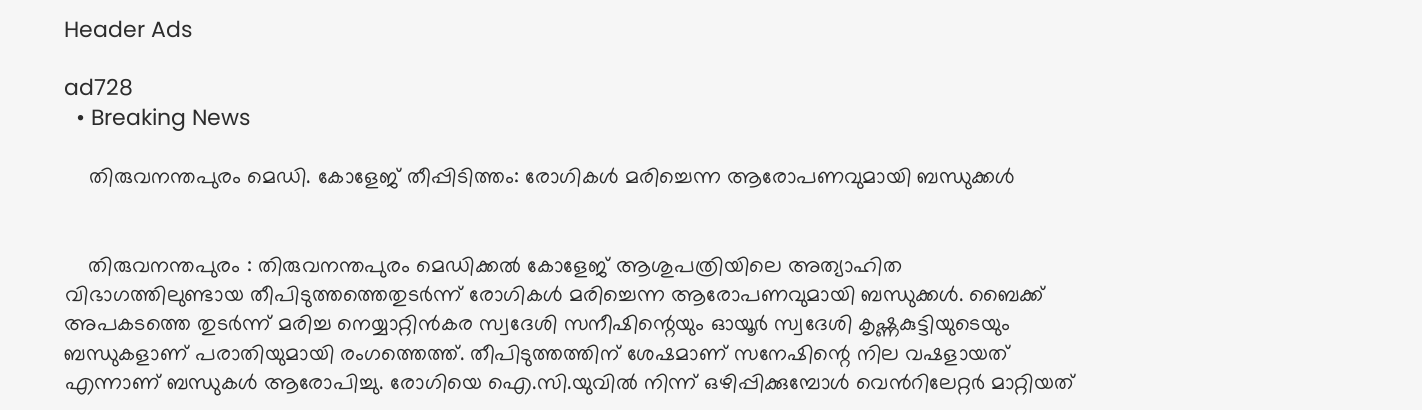Header Ads

ad728
  • Breaking News

    തിരുവനന്തപുരം മെഡി. കോളേജ് തീപ്പിടിത്തം: രോഗികൾ മരിച്ചെന്ന ആരോപണവുമായി ബന്ധുക്കൾ


    തിരുവനന്തപുരം : തിരുവനന്തപുരം മെഡിക്കൽ കോളേജ് ആശുപത്രിയിലെ അത്യാഹിത വിഭാഗത്തിലുണ്ടായ തീപിടുത്തത്തെതുടർന്ന് രോഗികൾ മരിച്ചെന്ന ആരോപണവുമായി ബന്ധുക്കൾ. ബൈക്ക് അപകടത്തെ തുടർന്ന് മരിച്ച നെയ്യാറ്റിൻകര സ്വദേശി സനീഷിന്റെയും ഓയൂർ സ്വദേശി കൃഷ്ണകുട്ടിയുടെയും ബന്ധുകളാണ് പരാതിയുമായി രംഗത്തെത്ത്. തീപിടുത്തത്തിന് ശേഷമാണ് സനേഷിന്റെ നില വഷളായത് എന്നാണ് ബന്ധുകൾ ആരോപിച്ചു. രോഗിയെ ഐ.സി.യുവിൽ നിന്ന് ഒഴിപ്പിക്കുമ്പോൾ വെന്‍റിലേറ്റർ മാറ്റിയത്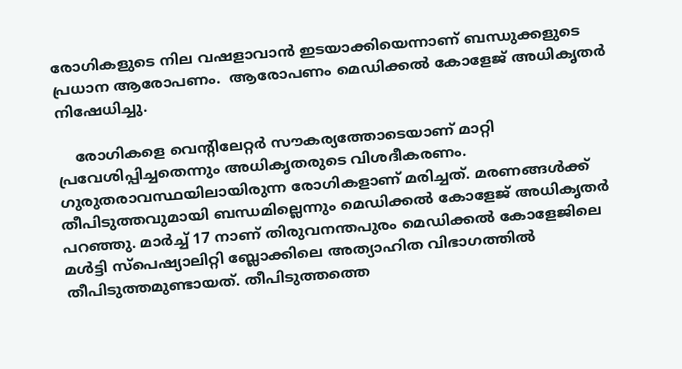രോഗികളുടെ നില വഷളാവാൻ ഇടയാക്കിയെന്നാണ് ബന്ധുക്കളുടെ പ്രധാന ആരോപണം.  ആരോപണം മെഡിക്കൽ കോളേജ് അധികൃതർ നിഷേധിച്ചു.

    രോഗികളെ വെന്‍റിലേറ്റർ സൗകര്യത്തോടെയാണ് മാറ്റി പ്രവേശിപ്പിച്ചതെന്നും അധികൃതരുടെ വിശദീകരണം. ഗുരുതരാവസ്ഥയിലായിരുന്ന രോഗികളാണ് മരിച്ചത്. മരണങ്ങൾക്ക് തീപിടുത്തവുമായി ബന്ധമില്ലെന്നും മെഡിക്കൽ കോളേജ് അധികൃതര്‍ പറഞ്ഞു. മാര്‍ച്ച് 17 നാണ് തിരുവനന്തപുരം മെഡിക്കൽ കോളേജിലെ മൾട്ടി സ്പെഷ്യാലിറ്റി ബ്ലോക്കിലെ അത്യാഹിത വിഭാഗത്തില്‍ തീപിടുത്തമുണ്ടായത്. തീപിടുത്തത്തെ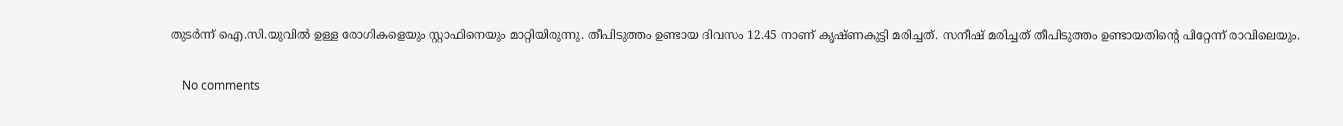തുടർന്ന് ഐ.സി.യുവിൽ ഉള്ള രോഗികളെയും സ്റ്റാഫിനെയും മാറ്റിയിരുന്നു. തീപിടുത്തം ഉണ്ടായ ദിവസം 12.45 നാണ് കൃഷ്ണകുട്ടി മരിച്ചത്. സനീഷ് മരിച്ചത് തീപിടുത്തം ഉണ്ടായതിന്റെ പിറ്റേന്ന് രാവിലെയും.

    No comments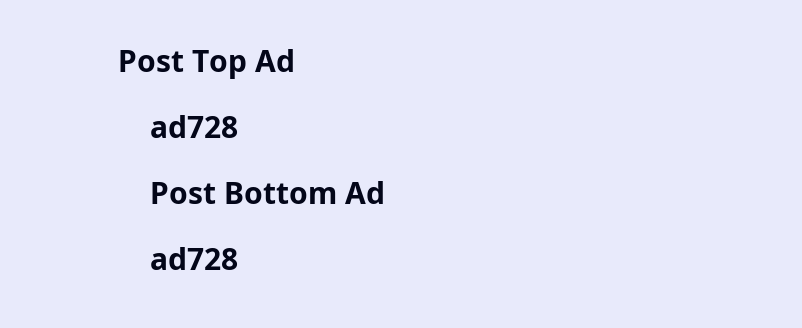Post Top Ad

    ad728

    Post Bottom Ad

    ad728